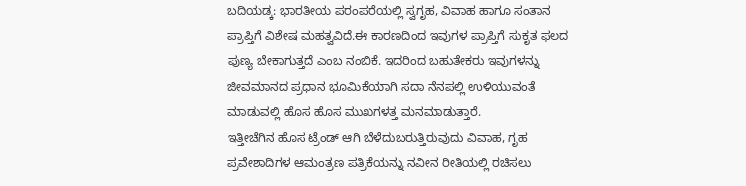ಬದಿಯಡ್ಕ: ಭಾರತೀಯ ಪರಂಪರೆಯಲ್ಲಿ ಸ್ವಗೃಹ, ವಿವಾಹ ಹಾಗೂ ಸಂತಾನ ಪ್ರಾಪ್ತಿಗೆ ವಿಶೇಷ ಮಹತ್ವವಿದೆ.ಈ ಕಾರಣದಿಂದ ಇವುಗಳ ಪ್ರಾಪ್ತಿಗೆ ಸುಕೃತ ಫಲದ ಪುಣ್ಯ ಬೇಕಾಗುತ್ತದೆ ಎಂಬ ನಂಬಿಕೆ. ಇದರಿಂದ ಬಹುತೇಕರು ಇವುಗಳನ್ನು ಜೀವಮಾನದ ಪ್ರಧಾನ ಭೂಮಿಕೆಯಾಗಿ ಸದಾ ನೆನಪಲ್ಲಿ ಉಳಿಯುವಂತೆ ಮಾಡುವಲ್ಲಿ ಹೊಸ ಹೊಸ ಮುಖಗಳತ್ತ ಮನಮಾಡುತ್ತಾರೆ.
ಇತ್ತೀಚೆಗಿನ ಹೊಸ ಟ್ರೆಂಡ್ ಆಗಿ ಬೆಳೆದುಬರುತ್ತಿರುವುದು ವಿವಾಹ, ಗೃಹ ಪ್ರವೇಶಾದಿಗಳ ಆಮಂತ್ರಣ ಪತ್ರಿಕೆಯನ್ನು ನವೀನ ರೀತಿಯಲ್ಲಿ ರಚಿಸಲು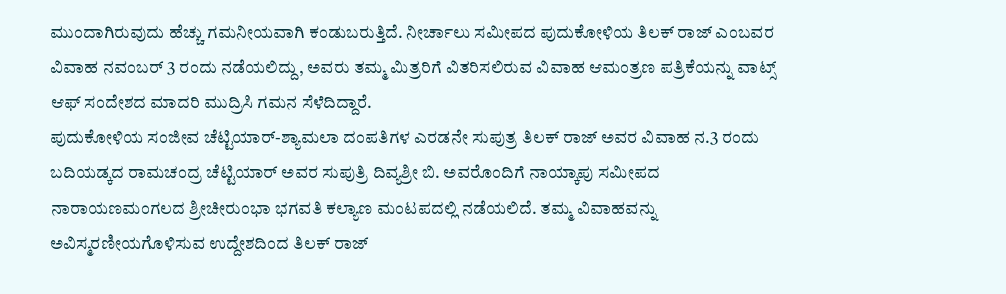ಮುಂದಾಗಿರುವುದು ಹೆಚ್ಚು ಗಮನೀಯವಾಗಿ ಕಂಡುಬರುತ್ತಿದೆ. ನೀರ್ಚಾಲು ಸಮೀಪದ ಪುದುಕೋಳಿಯ ತಿಲಕ್ ರಾಜ್ ಎಂಬವರ ವಿವಾಹ ನವಂಬರ್ 3 ರಂದು ನಡೆಯಲಿದ್ದು, ಅವರು ತಮ್ಮ ಮಿತ್ರರಿಗೆ ವಿತರಿಸಲಿರುವ ವಿವಾಹ ಆಮಂತ್ರಣ ಪತ್ರಿಕೆಯನ್ನು ವಾಟ್ಸ್ ಆಫ್ ಸಂದೇಶದ ಮಾದರಿ ಮುದ್ರಿಸಿ ಗಮನ ಸೆಳೆದಿದ್ದಾರೆ.
ಪುದುಕೋಳಿಯ ಸಂಜೀವ ಚೆಟ್ಟಿಯಾರ್-ಶ್ಯಾಮಲಾ ದಂಪತಿಗಳ ಎರಡನೇ ಸುಪುತ್ರ ತಿಲಕ್ ರಾಜ್ ಅವರ ವಿವಾಹ ನ.3 ರಂದು ಬದಿಯಡ್ಕದ ರಾಮಚಂದ್ರ ಚೆಟ್ಟಿಯಾರ್ ಅವರ ಸುಪುತ್ರಿ ದಿವ್ಯಶ್ರೀ ಬಿ. ಅವರೊಂದಿಗೆ ನಾಯ್ಕಾಪು ಸಮೀಪದ ನಾರಾಯಣಮಂಗಲದ ಶ್ರೀಚೀರುಂಭಾ ಭಗವತಿ ಕಲ್ಯಾಣ ಮಂಟಪದಲ್ಲಿ ನಡೆಯಲಿದೆ. ತಮ್ಮ ವಿವಾಹವನ್ನು ಅವಿಸ್ಮರಣೀಯಗೊಳಿಸುವ ಉದ್ದೇಶದಿಂದ ತಿಲಕ್ ರಾಜ್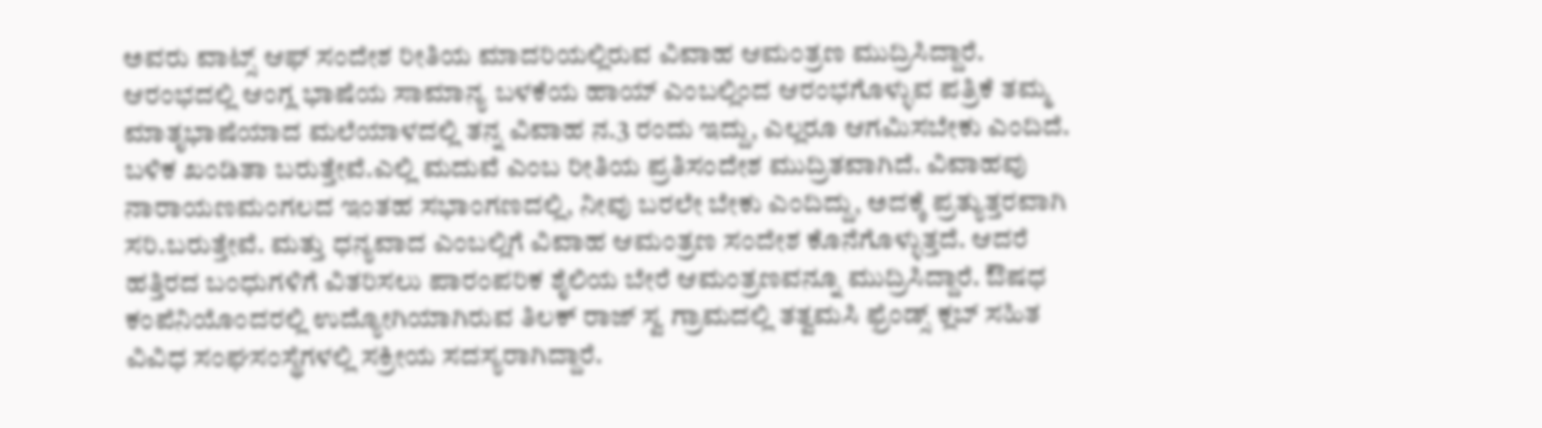ಅವರು ವಾಟ್ಸ್ ಆಫ್ ಸಂದೇಶ ರೀತಿಯ ಮಾದರಿಯಲ್ಲಿರುವ ವಿವಾಹ ಆಮಂತ್ರಣ ಮುದ್ರಿಸಿದ್ದಾರೆ. ಆರಂಭದಲ್ಲಿ ಆಂಗ್ಲ ಭಾಷೆಯ ಸಾಮಾನ್ಯ ಬಳಕೆಯ ಹಾಯ್ ಎಂಬಲ್ಲಿಂದ ಆರಂಭಗೊಳ್ಳುವ ಪತ್ರಿಕೆ ತಮ್ಮ ಮಾತೃಭಾಷೆಯಾದ ಮಲೆಯಾಳದಲ್ಲಿ ತನ್ನ ವಿವಾಹ ನ.3 ರಂದು ಇದ್ದು, ಎಲ್ಲರೂ ಆಗಮಿಸಬೇಕು ಎಂದಿದೆ. ಬಳಿಕ ಖಂಡಿತಾ ಬರುತ್ತೇವೆ.ಎಲ್ಲಿ ಮದುವೆ ಎಂಬ ರೀತಿಯ ಪ್ರತಿಸಂದೇಶ ಮುದ್ರಿತವಾಗಿದೆ. ವಿವಾಹವು ನಾರಾಯಣಮಂಗಲದ ಇಂತಹ ಸಭಾಂಗಣದಲ್ಲಿ, ನೀವು ಬರಲೇ ಬೇಕು ಎಂದಿದ್ದು, ಅದಕ್ಕೆ ಪ್ರತ್ಯುತ್ತರವಾಗಿ ಸರಿ.ಬರುತ್ತೇವೆ. ಮತ್ತು ಧನ್ಯವಾದ ಎಂಬಲ್ಲಿಗೆ ವಿವಾಹ ಆಮಂತ್ರಣ ಸಂದೇಶ ಕೊನೆಗೊಳ್ಳುತ್ತದೆ. ಆದರೆ ಹತ್ತಿರದ ಬಂಧುಗಳಿಗೆ ವಿತರಿಸಲು ಪಾರಂಪರಿಕ ಶೈಲಿಯ ಬೇರೆ ಆಮಂತ್ರಣವನ್ನೂ ಮುದ್ರಿಸಿದ್ದಾರೆ. ಔಷಧ ಕಂಪೆನಿಯೊಂದರಲ್ಲಿ ಉದ್ಯೋಗಿಯಾಗಿರುವ ತಿಲಕ್ ರಾಜ್ ಸ್ವ ಗ್ರಾಮದಲ್ಲಿ ತತ್ವಮಸಿ ಫ್ರೆಂಡ್ಸ್ ಕ್ಲಬ್ ಸಹಿತ ವಿವಿಧ ಸಂಘಸಂಸ್ಥೆಗಳಲ್ಲಿ ಸಕ್ರೀಯ ಸದಸ್ಯರಾಗಿದ್ದಾರೆ.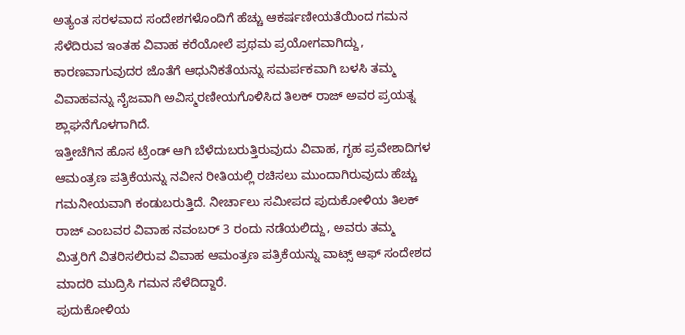ಅತ್ಯಂತ ಸರಳವಾದ ಸಂದೇಶಗಳೊಂದಿಗೆ ಹೆಚ್ಚು ಆಕರ್ಷಣೀಯತೆಯಿಂದ ಗಮನ ಸೆಳೆದಿರುವ ಇಂತಹ ವಿವಾಹ ಕರೆಯೋಲೆ ಪ್ರಥಮ ಪ್ರಯೋಗವಾಗಿದ್ದು, ಕಾರಣವಾಗುವುದರ ಜೊತೆಗೆ ಆಧುನಿಕತೆಯನ್ನು ಸಮರ್ಪಕವಾಗಿ ಬಳಸಿ ತಮ್ಮ ವಿವಾಹವನ್ನು ನೈಜವಾಗಿ ಅವಿಸ್ಮರಣೀಯಗೊಳಿಸಿದ ತಿಲಕ್ ರಾಜ್ ಅವರ ಪ್ರಯತ್ನ ಶ್ಲಾಘನೆಗೊಳಗಾಗಿದೆ.
ಇತ್ತೀಚೆಗಿನ ಹೊಸ ಟ್ರೆಂಡ್ ಆಗಿ ಬೆಳೆದುಬರುತ್ತಿರುವುದು ವಿವಾಹ, ಗೃಹ ಪ್ರವೇಶಾದಿಗಳ ಆಮಂತ್ರಣ ಪತ್ರಿಕೆಯನ್ನು ನವೀನ ರೀತಿಯಲ್ಲಿ ರಚಿಸಲು ಮುಂದಾಗಿರುವುದು ಹೆಚ್ಚು ಗಮನೀಯವಾಗಿ ಕಂಡುಬರುತ್ತಿದೆ. ನೀರ್ಚಾಲು ಸಮೀಪದ ಪುದುಕೋಳಿಯ ತಿಲಕ್ ರಾಜ್ ಎಂಬವರ ವಿವಾಹ ನವಂಬರ್ 3 ರಂದು ನಡೆಯಲಿದ್ದು, ಅವರು ತಮ್ಮ ಮಿತ್ರರಿಗೆ ವಿತರಿಸಲಿರುವ ವಿವಾಹ ಆಮಂತ್ರಣ ಪತ್ರಿಕೆಯನ್ನು ವಾಟ್ಸ್ ಆಫ್ ಸಂದೇಶದ ಮಾದರಿ ಮುದ್ರಿಸಿ ಗಮನ ಸೆಳೆದಿದ್ದಾರೆ.
ಪುದುಕೋಳಿಯ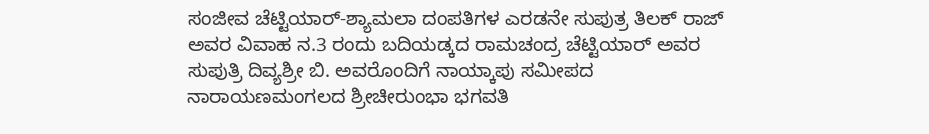ಸಂಜೀವ ಚೆಟ್ಟಿಯಾರ್-ಶ್ಯಾಮಲಾ ದಂಪತಿಗಳ ಎರಡನೇ ಸುಪುತ್ರ ತಿಲಕ್ ರಾಜ್ ಅವರ ವಿವಾಹ ನ.3 ರಂದು ಬದಿಯಡ್ಕದ ರಾಮಚಂದ್ರ ಚೆಟ್ಟಿಯಾರ್ ಅವರ ಸುಪುತ್ರಿ ದಿವ್ಯಶ್ರೀ ಬಿ. ಅವರೊಂದಿಗೆ ನಾಯ್ಕಾಪು ಸಮೀಪದ ನಾರಾಯಣಮಂಗಲದ ಶ್ರೀಚೀರುಂಭಾ ಭಗವತಿ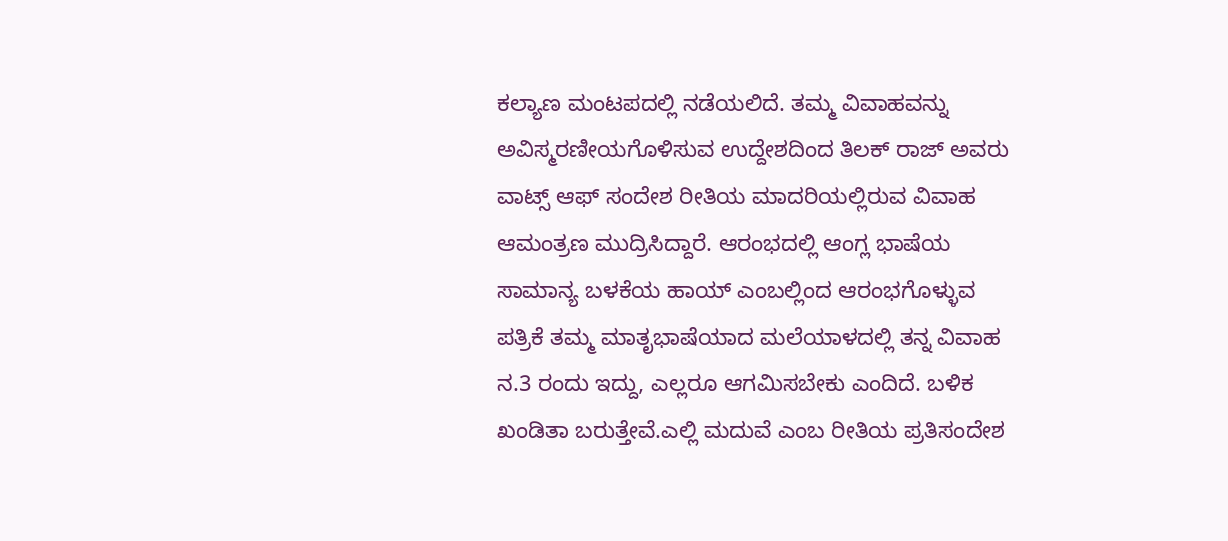ಕಲ್ಯಾಣ ಮಂಟಪದಲ್ಲಿ ನಡೆಯಲಿದೆ. ತಮ್ಮ ವಿವಾಹವನ್ನು ಅವಿಸ್ಮರಣೀಯಗೊಳಿಸುವ ಉದ್ದೇಶದಿಂದ ತಿಲಕ್ ರಾಜ್ ಅವರು ವಾಟ್ಸ್ ಆಫ್ ಸಂದೇಶ ರೀತಿಯ ಮಾದರಿಯಲ್ಲಿರುವ ವಿವಾಹ ಆಮಂತ್ರಣ ಮುದ್ರಿಸಿದ್ದಾರೆ. ಆರಂಭದಲ್ಲಿ ಆಂಗ್ಲ ಭಾಷೆಯ ಸಾಮಾನ್ಯ ಬಳಕೆಯ ಹಾಯ್ ಎಂಬಲ್ಲಿಂದ ಆರಂಭಗೊಳ್ಳುವ ಪತ್ರಿಕೆ ತಮ್ಮ ಮಾತೃಭಾಷೆಯಾದ ಮಲೆಯಾಳದಲ್ಲಿ ತನ್ನ ವಿವಾಹ ನ.3 ರಂದು ಇದ್ದು, ಎಲ್ಲರೂ ಆಗಮಿಸಬೇಕು ಎಂದಿದೆ. ಬಳಿಕ ಖಂಡಿತಾ ಬರುತ್ತೇವೆ.ಎಲ್ಲಿ ಮದುವೆ ಎಂಬ ರೀತಿಯ ಪ್ರತಿಸಂದೇಶ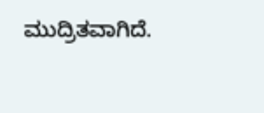ಮುದ್ರಿತವಾಗಿದೆ.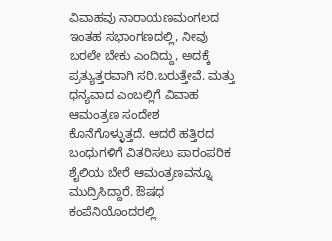ವಿವಾಹವು ನಾರಾಯಣಮಂಗಲದ ಇಂತಹ ಸಭಾಂಗಣದಲ್ಲಿ, ನೀವು ಬರಲೇ ಬೇಕು ಎಂದಿದ್ದು, ಅದಕ್ಕೆ ಪ್ರತ್ಯುತ್ತರವಾಗಿ ಸರಿ.ಬರುತ್ತೇವೆ. ಮತ್ತು ಧನ್ಯವಾದ ಎಂಬಲ್ಲಿಗೆ ವಿವಾಹ ಆಮಂತ್ರಣ ಸಂದೇಶ ಕೊನೆಗೊಳ್ಳುತ್ತದೆ. ಆದರೆ ಹತ್ತಿರದ ಬಂಧುಗಳಿಗೆ ವಿತರಿಸಲು ಪಾರಂಪರಿಕ ಶೈಲಿಯ ಬೇರೆ ಆಮಂತ್ರಣವನ್ನೂ ಮುದ್ರಿಸಿದ್ದಾರೆ. ಔಷಧ ಕಂಪೆನಿಯೊಂದರಲ್ಲಿ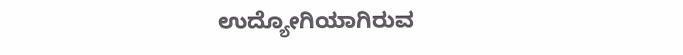ಉದ್ಯೋಗಿಯಾಗಿರುವ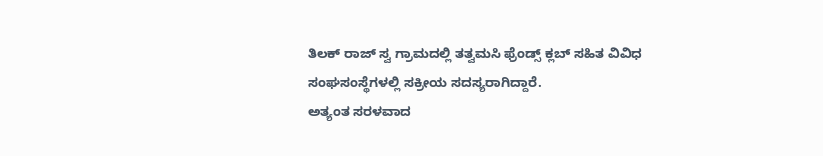ತಿಲಕ್ ರಾಜ್ ಸ್ವ ಗ್ರಾಮದಲ್ಲಿ ತತ್ವಮಸಿ ಫ್ರೆಂಡ್ಸ್ ಕ್ಲಬ್ ಸಹಿತ ವಿವಿಧ ಸಂಘಸಂಸ್ಥೆಗಳಲ್ಲಿ ಸಕ್ರೀಯ ಸದಸ್ಯರಾಗಿದ್ದಾರೆ.
ಅತ್ಯಂತ ಸರಳವಾದ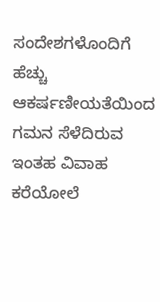ಸಂದೇಶಗಳೊಂದಿಗೆ ಹೆಚ್ಚು ಆಕರ್ಷಣೀಯತೆಯಿಂದ ಗಮನ ಸೆಳೆದಿರುವ ಇಂತಹ ವಿವಾಹ ಕರೆಯೋಲೆ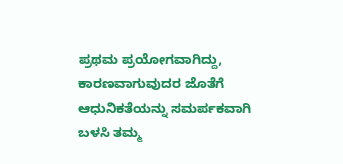ಪ್ರಥಮ ಪ್ರಯೋಗವಾಗಿದ್ದು, ಕಾರಣವಾಗುವುದರ ಜೊತೆಗೆ ಆಧುನಿಕತೆಯನ್ನು ಸಮರ್ಪಕವಾಗಿ ಬಳಸಿ ತಮ್ಮ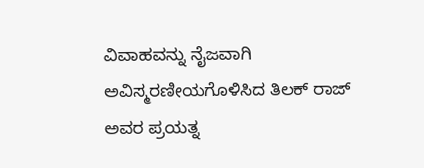ವಿವಾಹವನ್ನು ನೈಜವಾಗಿ ಅವಿಸ್ಮರಣೀಯಗೊಳಿಸಿದ ತಿಲಕ್ ರಾಜ್ ಅವರ ಪ್ರಯತ್ನ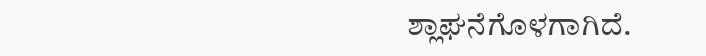ಶ್ಲಾಘನೆಗೊಳಗಾಗಿದೆ.